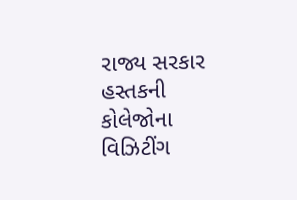રાજ્ય સરકાર હસ્તકની કોલેજોના વિઝિટીંગ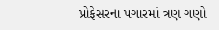પ્રોફેસરના પગારમાં ત્રણ ગણો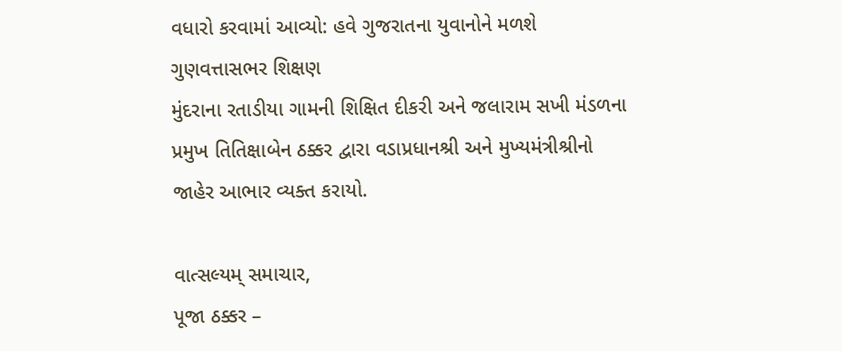વધારો કરવામાં આવ્યો: હવે ગુજરાતના યુવાનોને મળશે ગુણવત્તાસભર શિક્ષણ
મુંદરાના રતાડીયા ગામની શિક્ષિત દીકરી અને જલારામ સખી મંડળના પ્રમુખ તિતિક્ષાબેન ઠક્કર દ્વારા વડાપ્રધાનશ્રી અને મુખ્યમંત્રીશ્રીનો જાહેર આભાર વ્યક્ત કરાયો.

વાત્સલ્યમ્ સમાચાર,
પૂજા ઠક્કર –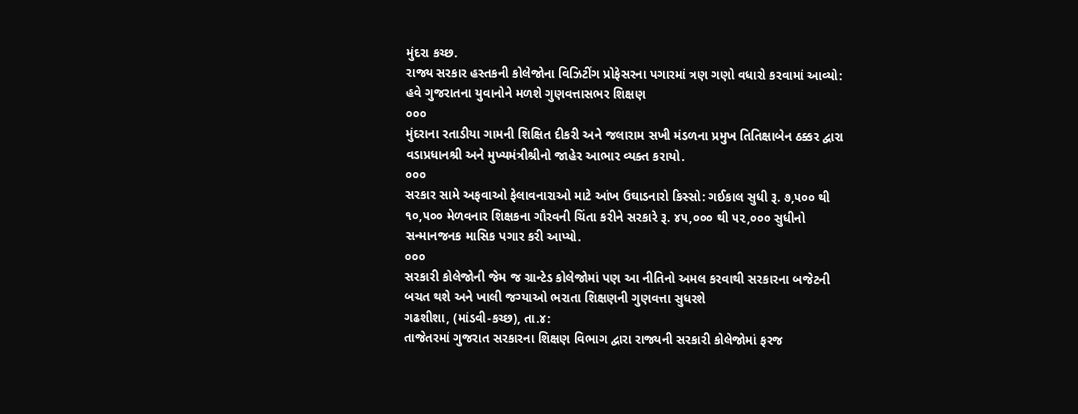મુંદરા કચ્છ.
રાજ્ય સરકાર હસ્તકની કોલેજોના વિઝિટીંગ પ્રોફેસરના પગારમાં ત્રણ ગણો વધારો કરવામાં આવ્યો: હવે ગુજરાતના યુવાનોને મળશે ગુણવત્તાસભર શિક્ષણ
૦૦૦
મુંદરાના રતાડીયા ગામની શિક્ષિત દીકરી અને જલારામ સખી મંડળના પ્રમુખ તિતિક્ષાબેન ઠક્કર દ્વારા વડાપ્રધાનશ્રી અને મુખ્યમંત્રીશ્રીનો જાહેર આભાર વ્યક્ત કરાયો.
૦૦૦
સરકાર સામે અફવાઓ ફેલાવનારાઓ માટે આંખ ઉઘાડનારો કિસ્સો: ગઈકાલ સુધી રૂ. ૭,૫૦૦ થી ૧૦,૫૦૦ મેળવનાર શિક્ષકના ગૌરવની ચિંતા કરીને સરકારે રૂ. ૪૫,૦૦૦ થી ૫૨,૦૦૦ સુધીનો સન્માનજનક માસિક પગાર કરી આપ્યો.
૦૦૦
સરકારી કોલેજોની જેમ જ ગ્રાન્ટેડ કોલેજોમાં પણ આ નીતિનો અમલ કરવાથી સરકારના બજેટની બચત થશે અને ખાલી જગ્યાઓ ભરાતા શિક્ષણની ગુણવત્તા સુધરશે
ગઢશીશા, (માંડવી-કચ્છ), તા.૪:
તાજેતરમાં ગુજરાત સરકારના શિક્ષણ વિભાગ દ્વારા રાજ્યની સરકારી કોલેજોમાં ફરજ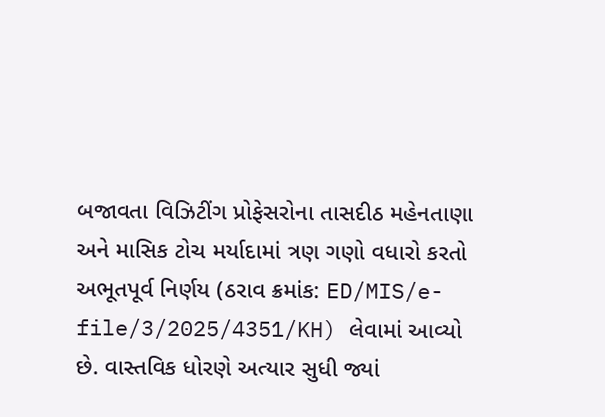બજાવતા વિઝિટીંગ પ્રોફેસરોના તાસદીઠ મહેનતાણા અને માસિક ટોચ મર્યાદામાં ત્રણ ગણો વધારો કરતો અભૂતપૂર્વ નિર્ણય (ઠરાવ ક્રમાંક: ED/MIS/e-file/3/2025/4351/KH) લેવામાં આવ્યો છે. વાસ્તવિક ધોરણે અત્યાર સુધી જ્યાં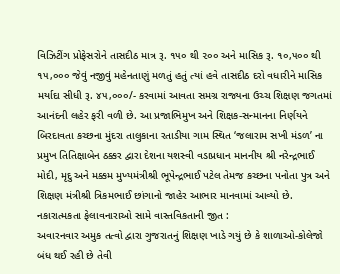વિઝિટીંગ પ્રોફેસરોને તાસદીઠ માત્ર રૂ. ૧૫૦ થી ૨૦૦ અને માસિક રૂ. ૧૦,૫૦૦ થી ૧૫,૦૦૦ જેવું નજીવું મહેનતાણું મળતું હતું ત્યાં હવે તાસદીઠ દરો વધારીને માસિક મર્યાદા સીધી રૂ. ૪૫,૦૦૦/- કરવામાં આવતા સમગ્ર રાજ્યના ઉચ્ચ શિક્ષણ જગતમાં આનંદની લહેર ફરી વળી છે. આ પ્રજાભિમુખ અને શિક્ષક-સન્માનના નિર્ણયને બિરદાવતા કચ્છના મુંદરા તાલુકાના રતાડીયા ગામ સ્થિત ‘જલારામ સખી મંડળ’ ના પ્રમુખ તિતિક્ષાબેન ઠક્કર દ્વારા દેશના યશસ્વી વડાપ્રધાન માનનીય શ્રી નરેન્દ્રભાઈ મોદી, મૃદુ અને મક્કમ મુખ્યમંત્રીશ્રી ભૂપેન્દ્રભાઈ પટેલ તેમજ કચ્છના પનોતા પુત્ર અને શિક્ષણ મંત્રીશ્રી ત્રિકમભાઈ છાંગાનો જાહેર આભાર માનવામાં આવ્યો છે.
નકારાત્મકતા ફેલાવનારાઓ સામે વાસ્તવિકતાની જીત :
અવારનવાર અમુક તત્વો દ્વારા ગુજરાતનું શિક્ષણ ખાડે ગયું છે કે શાળાઓ-કોલેજો બંધ થઈ રહી છે તેવી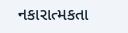નકારાત્મકતા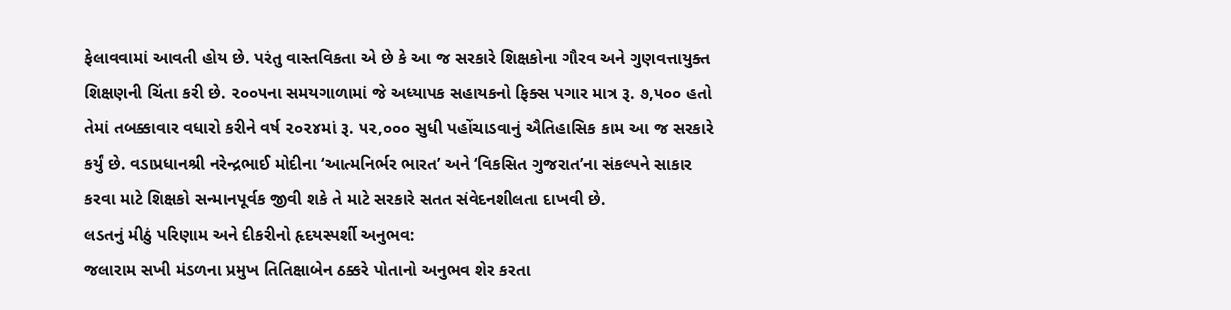ફેલાવવામાં આવતી હોય છે. પરંતુ વાસ્તવિકતા એ છે કે આ જ સરકારે શિક્ષકોના ગૌરવ અને ગુણવત્તાયુક્ત શિક્ષણની ચિંતા કરી છે. ૨૦૦૫ના સમયગાળામાં જે અધ્યાપક સહાયકનો ફિક્સ પગાર માત્ર રૂ. ૭,૫૦૦ હતો તેમાં તબક્કાવાર વધારો કરીને વર્ષ ૨૦૨૪માં રૂ. ૫૨,૦૦૦ સુધી પહોંચાડવાનું ઐતિહાસિક કામ આ જ સરકારે કર્યું છે. વડાપ્રધાનશ્રી નરેન્દ્રભાઈ મોદીના ‘આત્મનિર્ભર ભારત’ અને ‘વિકસિત ગુજરાત’ના સંકલ્પને સાકાર કરવા માટે શિક્ષકો સન્માનપૂર્વક જીવી શકે તે માટે સરકારે સતત સંવેદનશીલતા દાખવી છે.
લડતનું મીઠું પરિણામ અને દીકરીનો હૃદયસ્પર્શી અનુભવ:
જલારામ સખી મંડળના પ્રમુખ તિતિક્ષાબેન ઠક્કરે પોતાનો અનુભવ શેર કરતા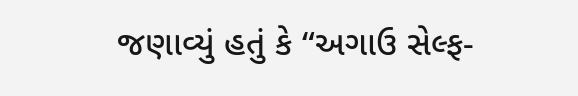જણાવ્યું હતું કે “અગાઉ સેલ્ફ-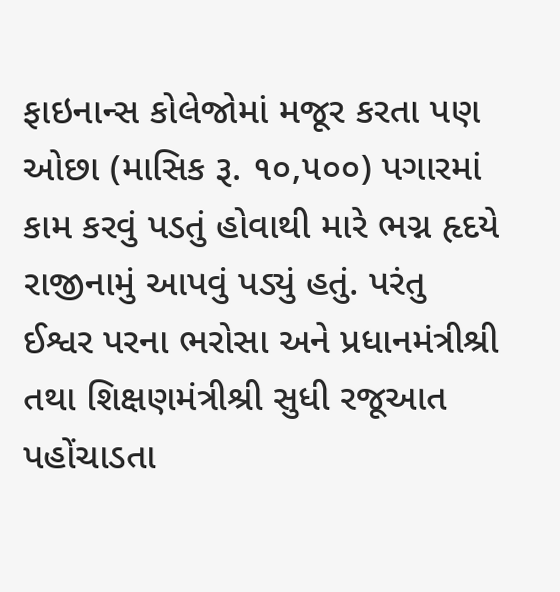ફાઇનાન્સ કોલેજોમાં મજૂર કરતા પણ ઓછા (માસિક રૂ. ૧૦,૫૦૦) પગારમાં કામ કરવું પડતું હોવાથી મારે ભગ્ન હૃદયે રાજીનામું આપવું પડ્યું હતું. પરંતુ ઈશ્વર પરના ભરોસા અને પ્રધાનમંત્રીશ્રી તથા શિક્ષણમંત્રીશ્રી સુધી રજૂઆત પહોંચાડતા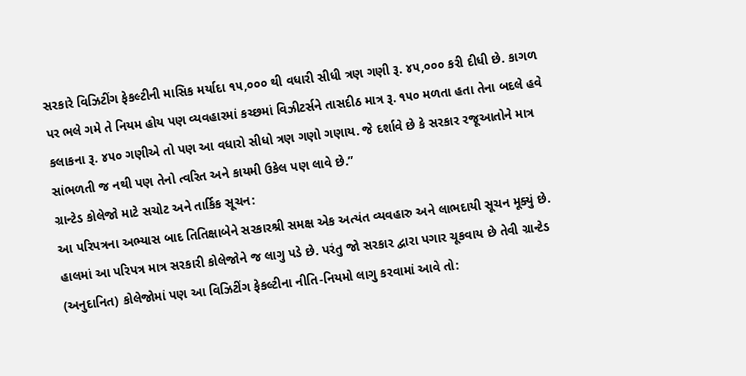સરકારે વિઝિટીંગ ફેકલ્ટીની માસિક મર્યાદા ૧૫,૦૦૦ થી વધારી સીધી ત્રણ ગણી રૂ. ૪૫,૦૦૦ કરી દીધી છે. કાગળ પર ભલે ગમે તે નિયમ હોય પણ વ્યવહારમાં કચ્છમાં વિઝીટર્સને તાસદીઠ માત્ર રૂ. ૧૫૦ મળતા હતા તેના બદલે હવે કલાકના રૂ. ૪૫૦ ગણીએ તો પણ આ વધારો સીધો ત્રણ ગણો ગણાય. જે દર્શાવે છે કે સરકાર રજૂઆતોને માત્ર સાંભળતી જ નથી પણ તેનો ત્વરિત અને કાયમી ઉકેલ પણ લાવે છે.”
ગ્રાન્ટેડ કોલેજો માટે સચોટ અને તાર્કિક સૂચન:
આ પરિપત્રના અભ્યાસ બાદ તિતિક્ષાબેને સરકારશ્રી સમક્ષ એક અત્યંત વ્યવહારુ અને લાભદાયી સૂચન મૂક્યું છે. હાલમાં આ પરિપત્ર માત્ર સરકારી કોલેજોને જ લાગુ પડે છે. પરંતુ જો સરકાર દ્વારા પગાર ચૂકવાય છે તેવી ગ્રાન્ટેડ (અનુદાનિત) કોલેજોમાં પણ આ વિઝિટીંગ ફેકલ્ટીના નીતિ-નિયમો લાગુ કરવામાં આવે તો: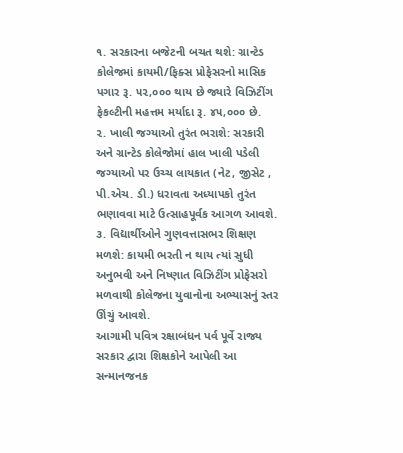૧. સરકારના બજેટની બચત થશે: ગ્રાન્ટેડ કોલેજમાં કાયમી/ફિક્સ પ્રોફેસરનો માસિક પગાર રૂ. ૫૨,૦૦૦ થાય છે જ્યારે વિઝિટીંગ ફેકલ્ટીની મહત્તમ મર્યાદા રૂ. ૪૫,૦૦૦ છે.
૨. ખાલી જગ્યાઓ તુરંત ભરાશે: સરકારી અને ગ્રાન્ટેડ કોલેજોમાં હાલ ખાલી પડેલી જગ્યાઓ પર ઉચ્ચ લાયકાત (નેટ, જીસેટ , પી.એચ. ડી.) ધરાવતા અધ્યાપકો તુરંત ભણાવવા માટે ઉત્સાહપૂર્વક આગળ આવશે.
૩. વિદ્યાર્થીઓને ગુણવત્તાસભર શિક્ષણ મળશે: કાયમી ભરતી ન થાય ત્યાં સુધી અનુભવી અને નિષ્ણાત વિઝિટીંગ પ્રોફેસરો મળવાથી કોલેજના યુવાનોના અભ્યાસનું સ્તર ઊંચું આવશે.
આગામી પવિત્ર રક્ષાબંધન પર્વ પૂર્વે રાજ્ય સરકાર દ્વારા શિક્ષકોને આપેલી આ સન્માનજનક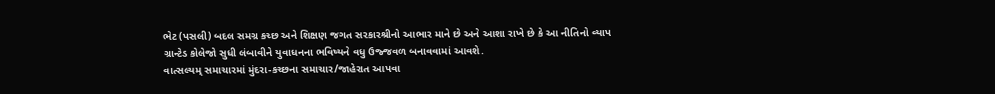ભેટ (પસલી) બદલ સમગ્ર કચ્છ અને શિક્ષણ જગત સરકારશ્રીનો આભાર માને છે અને આશા રાખે છે કે આ નીતિનો વ્યાપ ગ્રાન્ટેડ કોલેજો સુધી લંબાવીને યુવાધનના ભવિષ્યને વધુ ઉજ્જવળ બનાવવામાં આવશે.
વાત્સલ્યમ્ સમાચારમાં મુંદરા-કચ્છના સમાચાર/જાહેરાત આપવા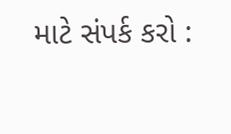માટે સંપર્ક કરો :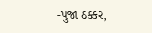-પુજા ઠક્કર,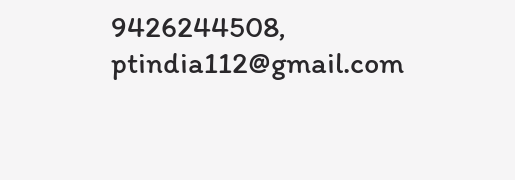9426244508,
ptindia112@gmail.com